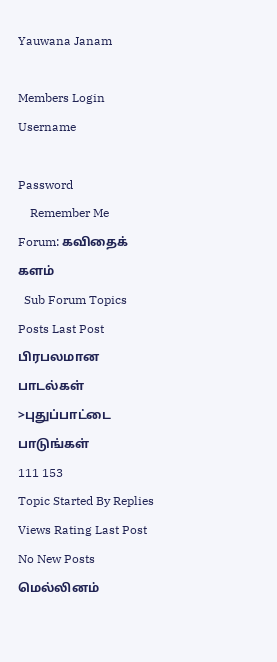Yauwana Janam

Members Login
Username

Password
    Remember Me
Forum: கவிதைக் களம்
  Sub Forum Topics Posts Last Post
பிரபலமான பாடல்கள்
>புதுப்பாட்டை பாடுங்கள்
111 153
Topic Started By Replies Views Rating Last Post
No New Posts மெல்லினம்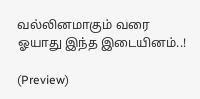வல்லினமாகும் வரை ஓயாது இந்த இடையினம்..!

(Preview)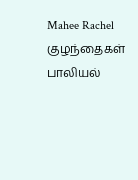Mahee Rachel  குழந்தைகள் பாலியல்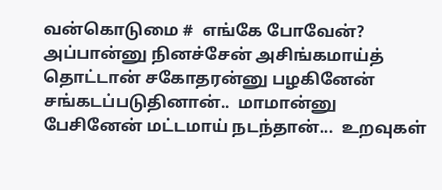வன்கொடுமை #  எங்கே போவேன்? அப்பான்னு நினச்சேன் அசிங்கமாய்த் தொட்டான் சகோதரன்னு பழகினேன் சங்கடப்படுதினான்..  மாமான்னு பேசினேன் மட்டமாய் நடந்தான்...  உறவுகள்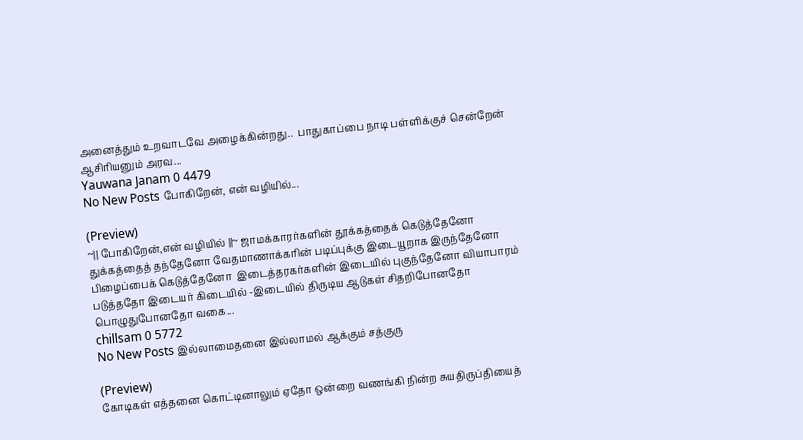அனைத்தும் உறவாடவே அழைக்கின்றது..  பாதுகாப்பை நாடி பள்ளிக்குச் சென்றேன்  ஆசிரியனும் அரவ...
Yauwana Janam 0 4479
No New Posts போகிறேன், என் வழியில்...

(Preview)
~|| போகிறேன்,என் வழியில் ||~ ஜாமக்காரர்களின் தூக்கத்தைக் கெடுத்தேனோ துக்கத்தைத் தந்தேனோ வேதமாணாக்கரின் படிப்புக்கு இடையூறாக இருந்தேனோ பிழைப்பைக் கெடுத்தேனோ  இடைத்தரகர்களின் இடையில் புகுந்தேனோ வியாபாரம் படுத்ததோ இடையர் கிடையில் -இடையில் திருடிய ஆடுகள் சிதறிபோனதோ பொழுதுபோனதோ வகை...
chillsam 0 5772
No New Posts இல்லாமைதனை இல்லாமல் ஆக்கும் சத்குரு

(Preview)
கோடிகள் எத்தனை கொட்டினாலும் ஏதோ ஒன்றை வணங்கி நின்ற சுயதிருப்தியைத்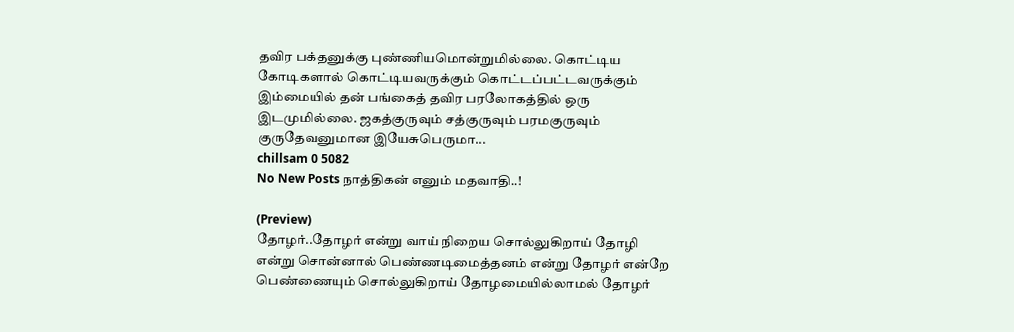தவிர பக்தனுக்கு புண்ணியமொன்றுமில்லை. கொட்டிய கோடிகளால் கொட்டியவருக்கும் கொட்டப்பட்டவருக்கும் இம்மையில் தன் பங்கைத் தவிர பரலோகத்தில் ஒரு இடமுமில்லை. ஜகத்குருவும் சத்குருவும் பரமகுருவும் குருதேவனுமான இயேசுபெருமா...
chillsam 0 5082
No New Posts நாத்திகன் எனும் மதவாதி..!

(Preview)
தோழர்..தோழர் என்று வாய் நிறைய சொல்லுகிறாய் தோழி என்று சொன்னால் பெண்ணடிமைத்தனம் என்று தோழர் என்றே பெண்ணையும் சொல்லுகிறாய் தோழமையில்லாமல் தோழர்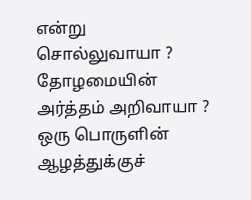என்று சொல்லுவாயா ? தோழமையின் அர்த்தம் அறிவாயா ? ஒரு பொருளின் ஆழத்துக்குச்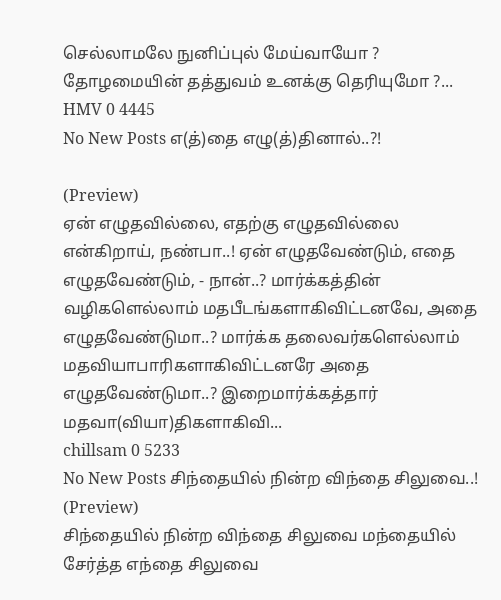செல்லாமலே நுனிப்புல் மேய்வாயோ ? தோழமையின் தத்துவம் உனக்கு தெரியுமோ ?...
HMV 0 4445
No New Posts எ(த்)தை எழு(த்)தினால்..?!

(Preview)
ஏன் எழுதவில்லை, எதற்கு எழுதவில்லை என்கிறாய், நண்பா..! ஏன் எழுதவேண்டும், எதை எழுதவேண்டும், - நான்..? மார்க்கத்தின் வழிகளெல்லாம் மதபீடங்களாகிவிட்டனவே, அதை எழுதவேண்டுமா..? மார்க்க தலைவர்களெல்லாம் மதவியாபாரிகளாகிவிட்டனரே அதை எழுதவேண்டுமா..? இறைமார்க்கத்தார் மதவா(வியா)திகளாகிவி...
chillsam 0 5233
No New Posts சிந்தையில் நின்ற விந்தை சிலுவை..! (Preview)
சிந்தையில் நின்ற விந்தை சிலுவை மந்தையில் சேர்த்த எந்தை சிலுவை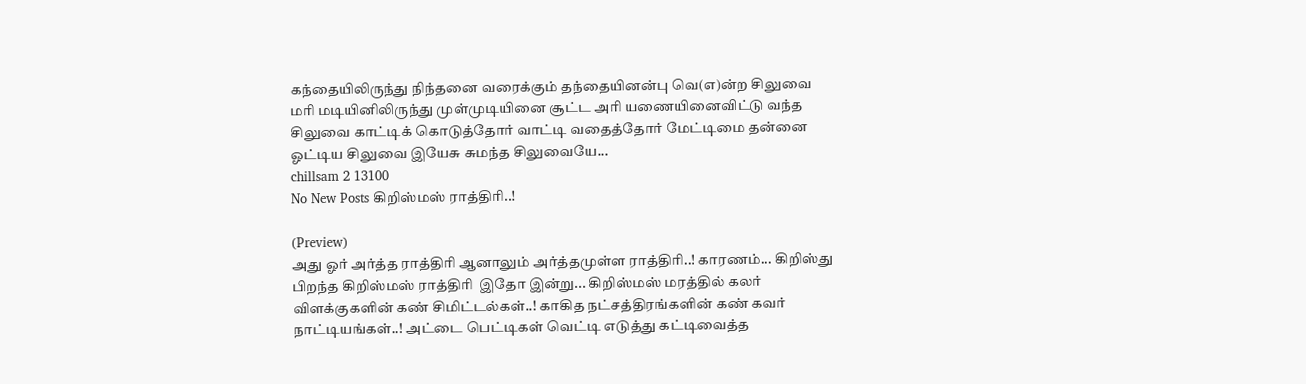கந்தையிலிருந்து நிந்தனை வரைக்கும் தந்தையினன்பு வெ(எ)ன்ற சிலுவை மரி மடியினிலிருந்து முள்முடியினை சூட்ட‌ அரி யணையினைவிட்டு வந்த சிலுவை காட்டிக் கொடுத்தோர் வாட்டி வதைத்தோர் மேட்டிமை தன்னை ஓட்டிய சிலுவை இயேசு சுமந்த சிலுவையே...
chillsam 2 13100
No New Posts கிறிஸ்மஸ் ராத்திரி..!

(Preview)
அது ஓர் அர்த்த ராத்திரி ஆனாலும் அர்த்தமுள்ள ராத்திரி..! காரணம்... கிறிஸ்து பிறந்த கிறிஸ்மஸ் ராத்திரி  இதோ இன்று... கிறிஸ்மஸ் மரத்தில் கலர் விளக்குகளின் கண் சிமிட்டல்கள்..! காகித நட்சத்திரங்களின் கண் கவர் நாட்டியங்கள்..! அட்டை பெட்டிகள் வெட்டி எடுத்து கட்டிவைத்த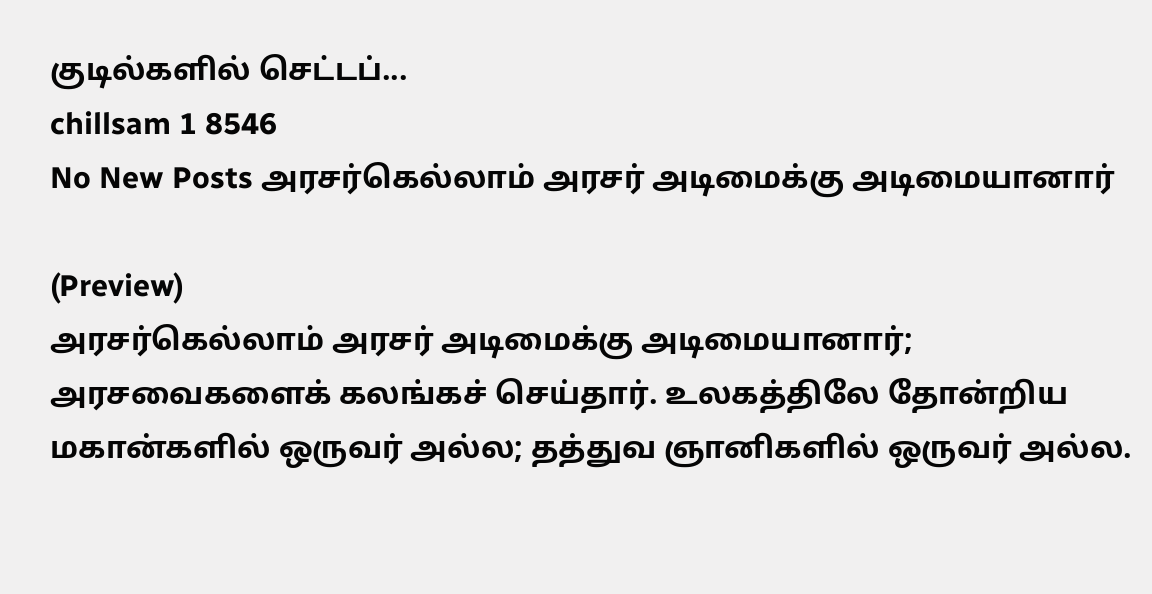குடில்களில் செட்டப்...
chillsam 1 8546
No New Posts அரசர்கெல்லாம் அரசர் அடிமைக்கு அடிமையானார்

(Preview)
அரசர்கெல்லாம் அரசர் அடிமைக்கு அடிமையானார்; அரசவைகளைக் கலங்கச் செய்தார். உலகத்திலே தோன்றிய மகான்களில் ஒருவர் அல்ல; தத்துவ ஞானிகளில் ஒருவர் அல்ல.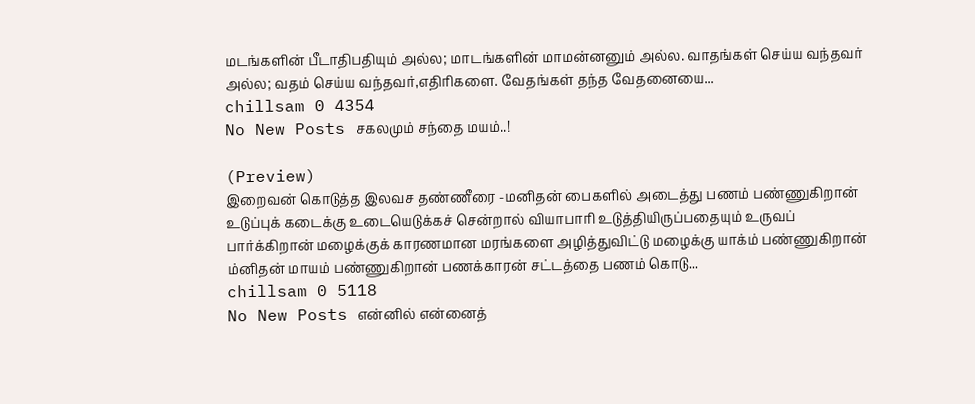மடங்களின் பீடாதிபதியும் அல்ல; மாடங்களின் மாமன்னனும் அல்ல. வாதங்கள் செய்ய வந்தவர் அல்ல; வதம் செய்ய வந்தவர்,எதிரிகளை. வேதங்கள் தந்த வேதனையை...
chillsam 0 4354
No New Posts சகலமும் சந்தை மயம்..!

(Preview)
இறைவன் கொடுத்த இலவச தண்ணீரை -மனிதன் பைகளில் அடைத்து பணம் பண்ணுகிறான் உடுப்புக் கடைக்கு உடையெடுக்கச் சென்றால் வியாபாரி உடுத்தியிருப்பதையும் உருவப் பார்க்கிறான் மழைக்குக் காரணமான மரங்களை அழித்துவிட்டு மழைக்கு யாக்ம் பண்ணுகிறான் ம்னிதன் மாயம் பண்ணுகிறான் பணக்காரன் சட்டத்தை பணம் கொடு...
chillsam 0 5118
No New Posts என்னில் என்னைத்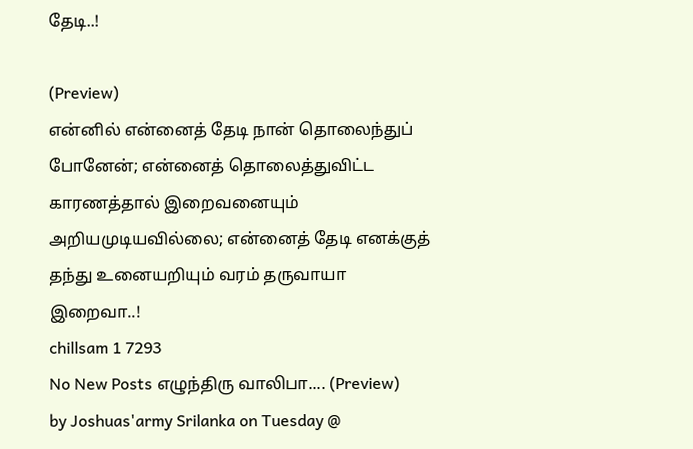தேடி..!

(Preview)
என்னில் என்னைத் தேடி நான் தொலைந்துப் போனேன்; என்னைத் தொலைத்துவிட்ட காரணத்தால் இறைவனையும் அறியமுடியவில்லை; என்னைத் தேடி எனக்குத் தந்து உனையறியும் வரம் தருவாயா இறைவா..!
chillsam 1 7293
No New Posts எழுந்திரு வாலிபா.... (Preview)
by Joshuas'army Srilanka on Tuesday @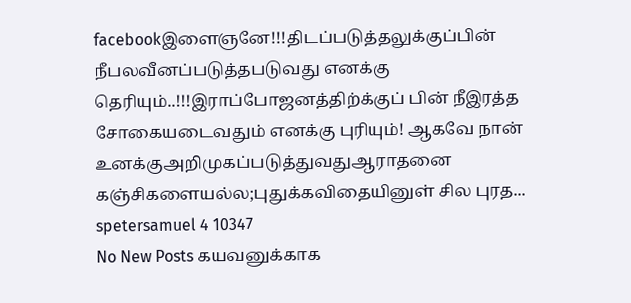facebookஇளைஞனே!!!திடப்படுத்தலுக்குப்பின் நீபலவீனப்படுத்தபடுவது எனக்கு தெரியும்..!!!இராப்போஜனத்திற்க்குப் பின் நீஇரத்த சோகையடைவதும் எனக்கு புரியும்! ஆகவே நான் உனக்குஅறிமுகப்படுத்துவதுஆராதனை கஞ்சிகளையல்ல;புதுக்கவிதையினுள் சில புரத...
spetersamuel 4 10347
No New Posts கயவனுக்காக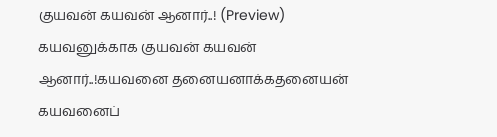குயவன் கயவன் ஆனார்..! (Preview)
கயவனுக்காக குயவன் கயவன் ஆனார்..!கயவனை தனையனாக்க‌தனையன் கயவனைப்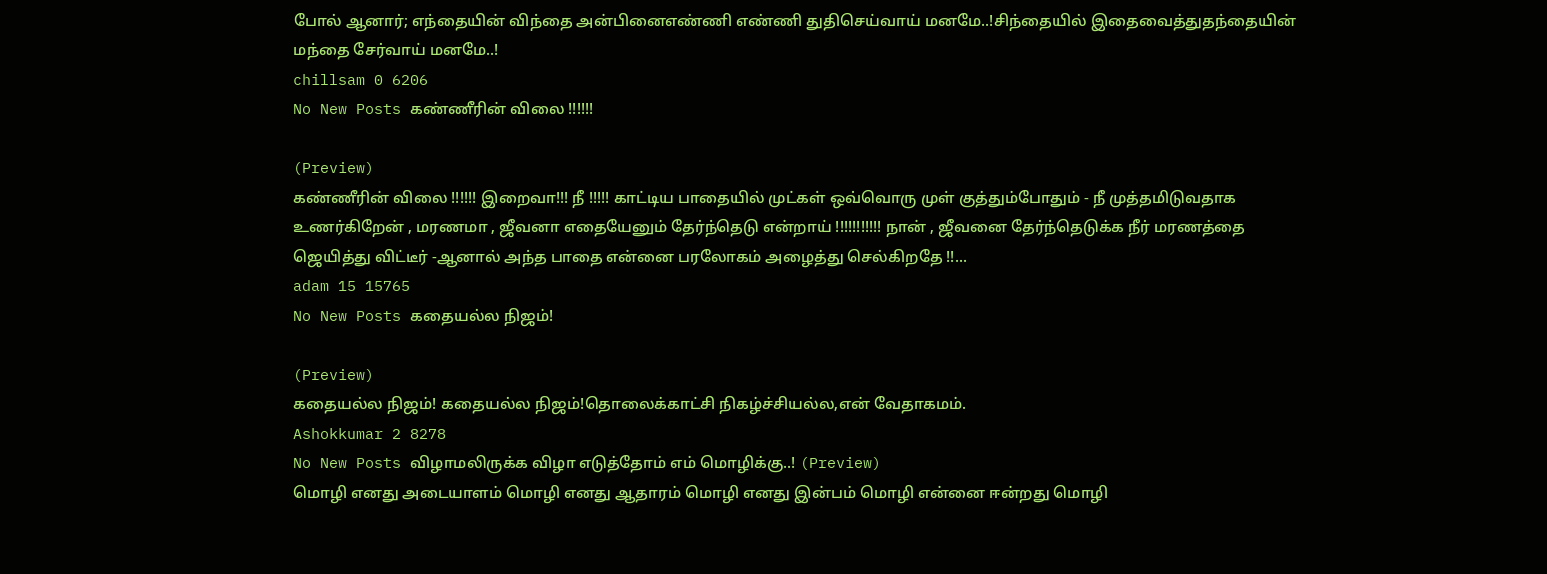போல் ஆனார்; எந்தையின் விந்தை அன்பினைஎண்ணி எண்ணி துதிசெய்வாய் மனமே..!சிந்தையில் இதைவைத்துதந்தையின் மந்தை சேர்வாய் மனமே..!
chillsam 0 6206
No New Posts கண்ணீரின் விலை !!!!!!

(Preview)
கண்ணீரின் விலை !!!!!! இறைவா!!! நீ !!!!! காட்டிய பாதையில் முட்கள் ஒவ்வொரு முள் குத்தும்போதும் - நீ முத்தமிடுவதாக உணர்கிறேன் , மரணமா , ஜீவனா எதையேனும் தேர்ந்தெடு என்றாய் !!!!!!!!!!! நான் , ஜீவனை தேர்ந்தெடுக்க நீர் மரணத்தை ஜெயித்து விட்டீர் -ஆனால் அந்த பாதை என்னை பரலோகம் அழைத்து செல்கிறதே !!...
adam 15 15765
No New Posts கதையல்ல நிஜம்!

(Preview)
கதையல்ல நிஜம்! கதையல்ல நிஜம்!தொலைக்காட்சி நிகழ்ச்சியல்ல,என் வேதாகமம்.
Ashokkumar 2 8278
No New Posts விழாமலிருக்க விழா எடுத்தோம் எம் மொழிக்கு..! (Preview)
மொழி எனது அடையாளம் மொழி எனது ஆதாரம் மொழி எனது இன்பம் மொழி என்னை ஈன்றது மொழி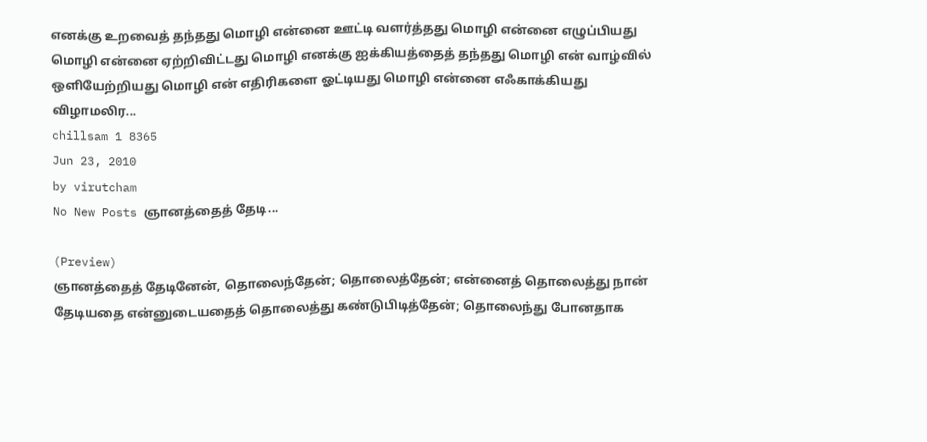எனக்கு உறவைத் தந்தது மொழி என்னை ஊட்டி வளர்த்தது மொழி என்னை எழுப்பியது மொழி என்னை ஏற்றிவிட்டது மொழி எனக்கு ஐக்கியத்தைத் தந்தது மொழி என் வாழ்வில் ஒளியேற்றியது மொழி என் எதிரிகளை ஓட்டியது மொழி என்னை எஃகாக்கியது விழாமலிர...
chillsam 1 8365
Jun 23, 2010
by virutcham
No New Posts ஞானத்தைத் தேடி...

(Preview)
ஞானத்தைத் தேடினேன், தொலைந்தேன்; தொலைத்தேன்; என்னைத் தொலைத்து நான் தேடியதை என்னுடையதைத் தொலைத்து கண்டுபிடித்தேன்; தொலைந்து போனதாக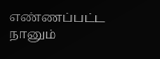எண்ணப்பட்ட நானும்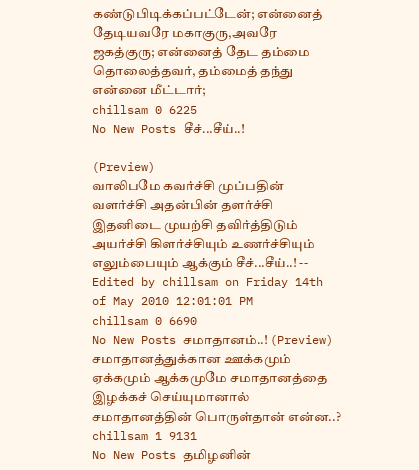கண்டுபிடிக்கப்பட்டேன்; என்னைத் தேடியவரே மகாகுரு,அவரே ஜகத்குரு; என்னைத் தேட தம்மை தொலைத்தவர், தம்மைத் தந்து என்னை மீட்டார்;
chillsam 0 6225
No New Posts சீச்...சீய்..!

(Preview)
வாலிபமே கவர்ச்சி முப்பதின் வளர்ச்சி அதன்பின் தளர்ச்சி இதனிடை முயற்சி தவிர்த்திடும் அயர்ச்சி கிளர்ச்சியும் உணர்ச்சியும் எலும்பையும் ஆக்கும் சீச்...சீய்..! -- Edited by chillsam on Friday 14th of May 2010 12:01:01 PM
chillsam 0 6690
No New Posts சமாதானம்..! (Preview)
சமாதானத்துக்கான ஊக்கமும் ஏக்கமும் ஆக்கமுமே சமாதானத்தை இழ‌க்கச் செய்யுமானால் சமாதானத்தின் பொருள்தான் என்ன..?
chillsam 1 9131
No New Posts தமிழனின்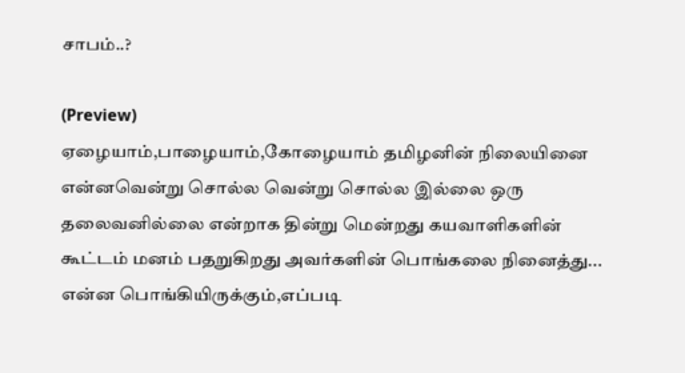சாபம்..?

(Preview)
ஏழையாம்,பாழையாம்,கோழையாம் தமிழனின் நிலையினை என்னவென்று சொல்ல‌ வென்று சொல்ல இல்லை ஒரு தலைவனில்லை என்றாக‌ தின்று மென்றது கயவாளிகளின் கூட்டம் மனம் பதறுகிறது அவர்களின் பொங்கலை நினைத்து... என்ன பொங்கியிருக்கும்,எப்படி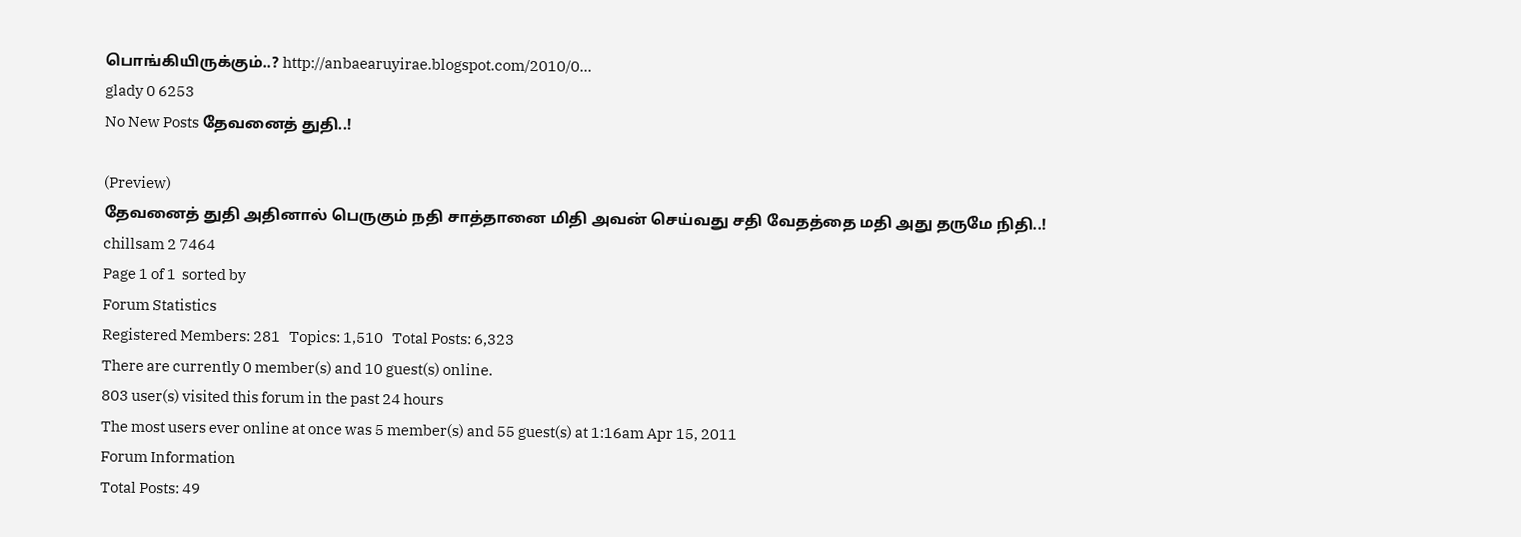பொங்கியிருக்கும்..? http://anbaearuyirae.blogspot.com/2010/0...
glady 0 6253
No New Posts தேவனைத் துதி..!

(Preview)
தேவனைத் துதி அதினால் பெருகும் நதி சாத்தானை மிதி அவன் செய்வது சதி வேதத்தை மதி‍ அது தருமே நிதி..!
chillsam 2 7464
Page 1 of 1  sorted by
Forum Statistics
Registered Members: 281   Topics: 1,510   Total Posts: 6,323
There are currently 0 member(s) and 10 guest(s) online.
803 user(s) visited this forum in the past 24 hours
The most users ever online at once was 5 member(s) and 55 guest(s) at 1:16am Apr 15, 2011
Forum Information
Total Posts: 49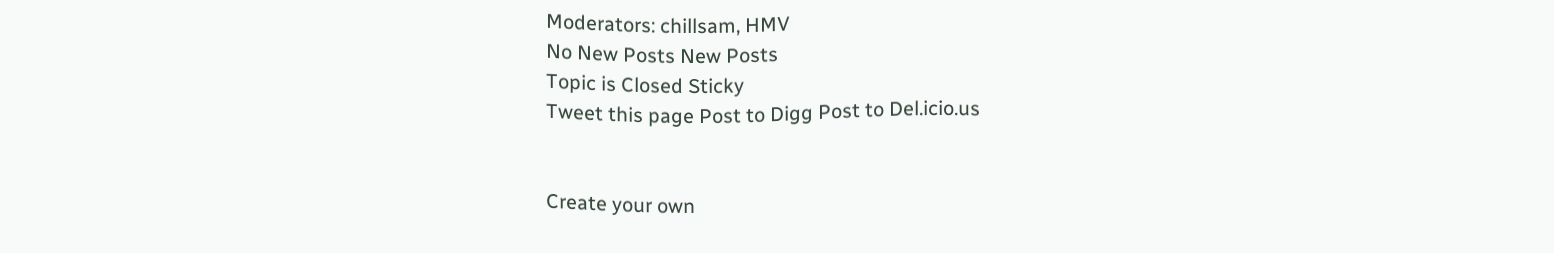Moderators: chillsam, HMV
No New Posts New Posts
Topic is Closed Sticky
Tweet this page Post to Digg Post to Del.icio.us


Create your own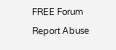FREE Forum
Report Abuse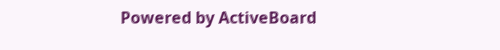Powered by ActiveBoard